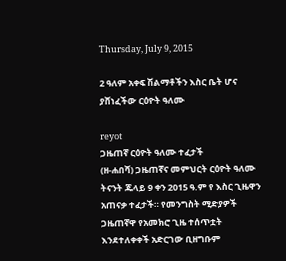Thursday, July 9, 2015

2 ዓለም አቀፍ ሽልማቶችን እስር ቤት ሆና ያሸነፈችው ርዕዮት ዓለሙ

reyot
ጋዜጠኛ ርዕዮት ዓለሙ ተፈታች
(ዘ-ሐበሻ) ጋዜጠኛና መምህርት ርዕዮት ዓለሙ ትናንት ጁላይ 9 ቀን 2015 ዓ.ም የ እስር ጊዜዋን አጠናቃ ተፈታች። የመንግስት ሚድያዎች ጋዜጠኛዋ የአመክሮ ጊዜ ተሰጥቷት እንደተለቀቀች አድርገው ቢዘግቡም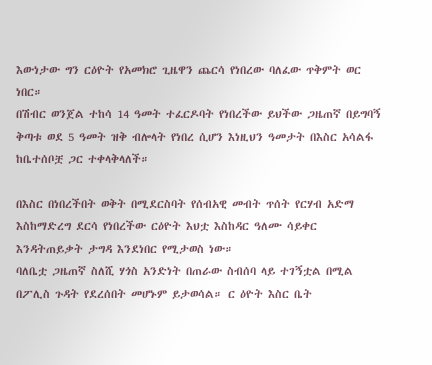እውነታው ግን ርዕዮት የአመክሮ ጊዜዋን ጨርሳ የነበረው ባለፈው ጥቅምት ወር ነበር።
በሽብር ወንጀል ተከሳ 14 ዓመት ተፈርዶባት የነበረችው ይህችው ጋዜጠኛ በይግባኝ ቅጣቱ ወደ 5 ዓመት ዝቅ ብሎላት የነበረ ሲሆን እነዚህን ዓመታት በእስር አሳልፋ ከቤተሰቦቿ ጋር ተቀላቅላለች።

በእስር በነበረችበት ወቅት በሚደርስባት የሰብአዊ መብት ጥሰት የርሃብ አድማ እስከማድረግ ደርሳ የነበረችው ርዕዮት እህቷ እስከዳር ዓለሙ ሳይቀር እንዳትጠይቃት ታግዳ እንደነበር የሚታወስ ነው።
ባለቤቷ ጋዜጠኛ ስለሺ ሃጎስ አንድነት በጠራው ስብሰባ ላይ ተገኝቷል በሚል በፖሊስ ጉዳት የደረሰበት መሆኑም ይታወሳል። ር ዕዮት እስር ቤት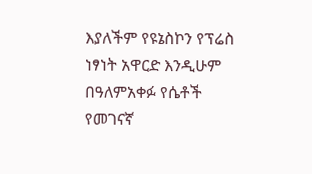እያለችም የዩኔስኮን የፕሬስ ነፃነት አዋርድ እንዲሁም በዓለምአቀፉ የሴቶች የመገናኛ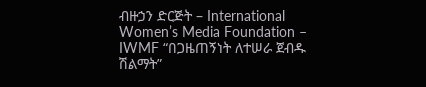ብዙኃን ድርጅት – International Women’s Media Foundation – IWMF “በጋዜጠኝነት ለተሠራ ጀብዱ ሽልማት”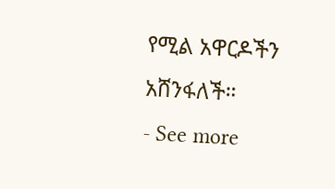የሚል አዋርዶችን አሸንፋለች።
- See more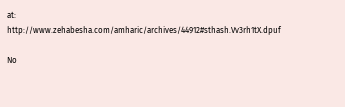at: http://www.zehabesha.com/amharic/archives/44912#sthash.Vv3rh1tX.dpuf

No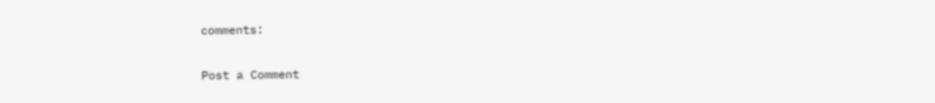comments:

Post a Comment